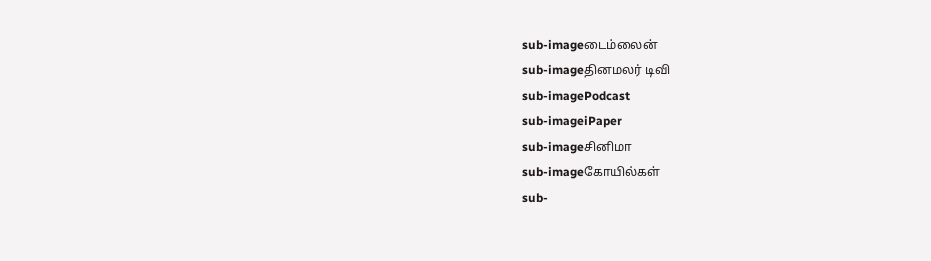sub-imageடைம்லைன்
sub-imageதினமலர் டிவி
sub-imagePodcast
sub-imageiPaper
sub-imageசினிமா
sub-imageகோயில்கள்
sub-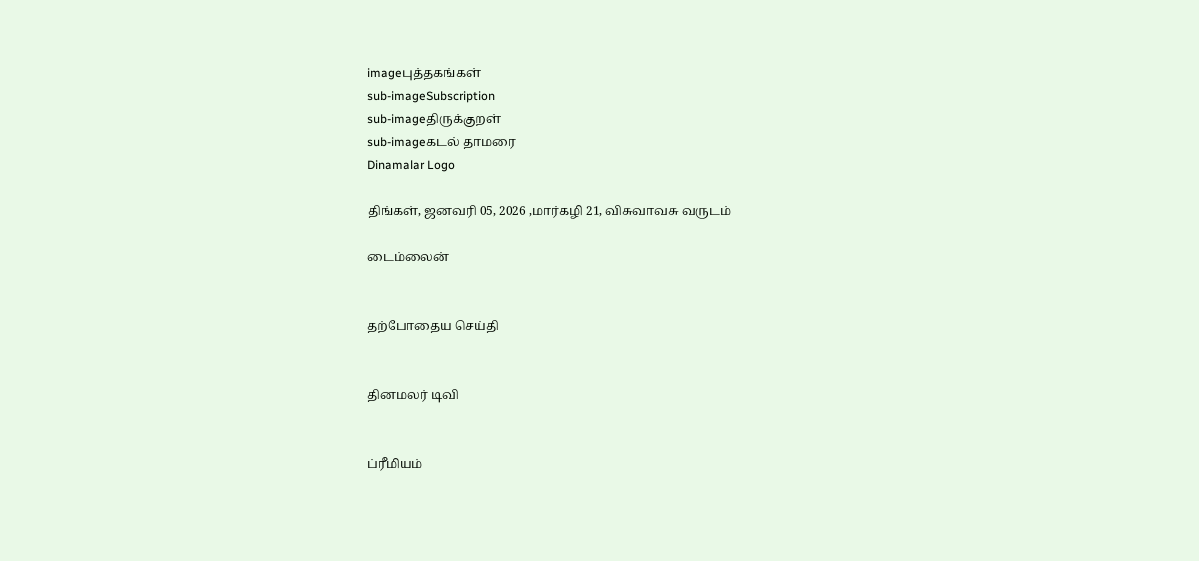imageபுத்தகங்கள்
sub-imageSubscription
sub-imageதிருக்குறள்
sub-imageகடல் தாமரை
Dinamalar Logo

திங்கள், ஜனவரி 05, 2026 ,மார்கழி 21, விசுவாவசு வருடம்

டைம்லைன்


தற்போதைய செய்தி


தினமலர் டிவி


ப்ரீமியம்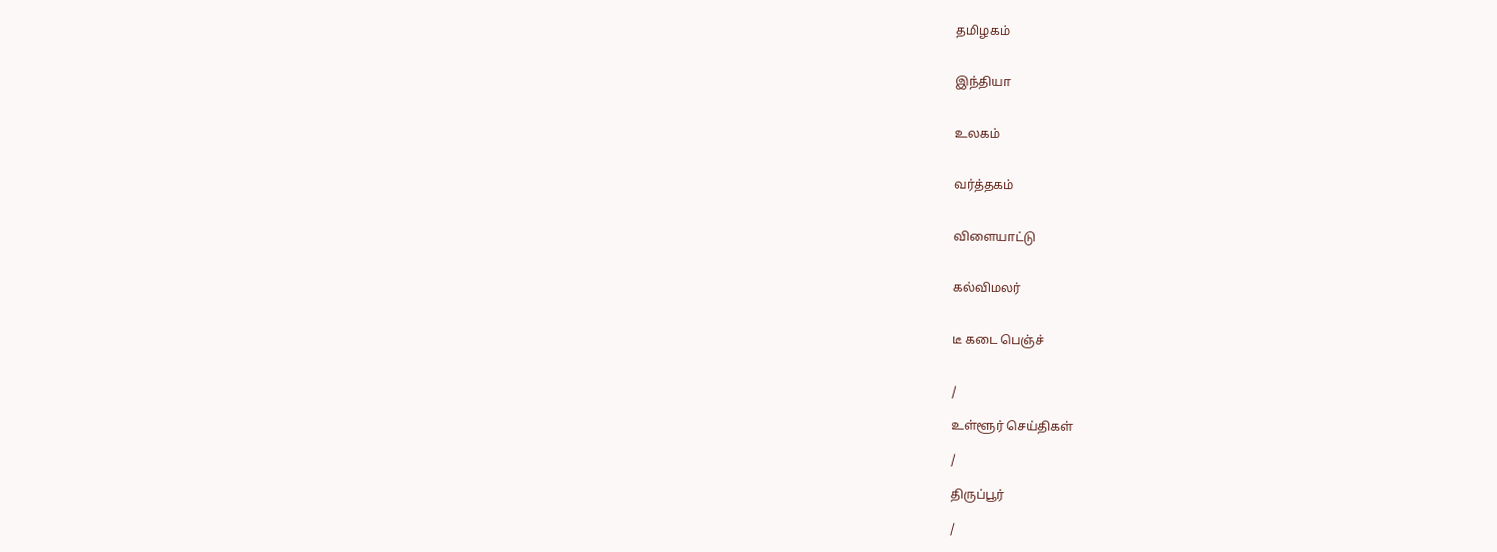தமிழகம்


இந்தியா


உலகம்


வர்த்தகம்


விளையாட்டு


கல்விமலர்


டீ கடை பெஞ்ச்


/

உள்ளூர் செய்திகள்

/

திருப்பூர்

/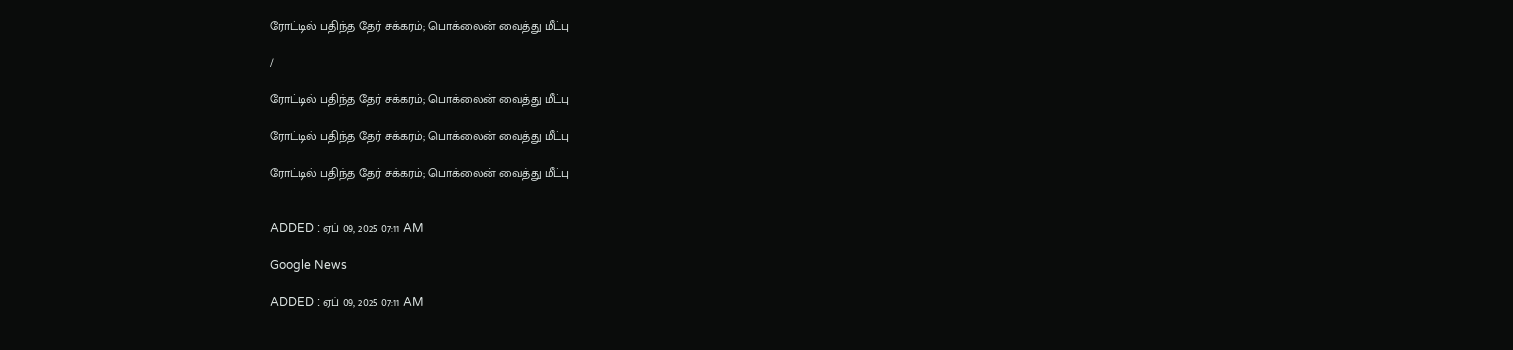ரோட்டில் பதிந்த தேர் சக்கரம்; பொக்லைன் வைத்து மீட்பு

/

ரோட்டில் பதிந்த தேர் சக்கரம்; பொக்லைன் வைத்து மீட்பு

ரோட்டில் பதிந்த தேர் சக்கரம்; பொக்லைன் வைத்து மீட்பு

ரோட்டில் பதிந்த தேர் சக்கரம்; பொக்லைன் வைத்து மீட்பு


ADDED : ஏப் 09, 2025 07:11 AM

Google News

ADDED : ஏப் 09, 2025 07:11 AM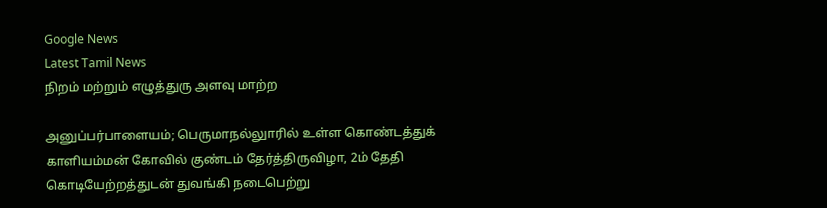Google News
Latest Tamil News
நிறம் மற்றும் எழுத்துரு அளவு மாற்ற

அனுப்பர்பாளையம்; பெருமாநல்லுாரில் உள்ள கொண்டத்துக் காளியம்மன் கோவில் குண்டம் தேர்த்திருவிழா, 2ம் தேதி கொடியேற்றத்துடன் துவங்கி நடைபெற்று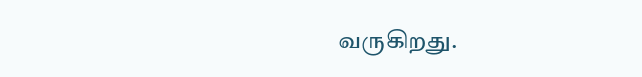வருகிறது.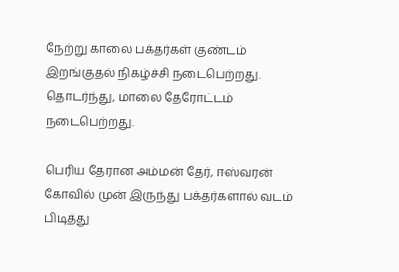நேற்று காலை பக்தர்கள் குண்டம் இறங்குதல் நிகழ்ச்சி நடைபெற்றது. தொடர்ந்து, மாலை தேரோட்டம் நடைபெற்றது.

பெரிய தேரான அம்மன் தேர், ஈஸ்வரன் கோவில் முன் இருந்து பக்தர்களால் வடம் பிடித்து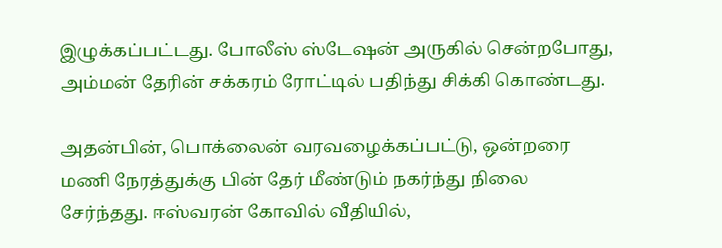இழுக்கப்பட்டது. போலீஸ் ஸ்டேஷன் அருகில் சென்றபோது, அம்மன் தேரின் சக்கரம் ரோட்டில் பதிந்து சிக்கி கொண்டது.

அதன்பின், பொக்லைன் வரவழைக்கப்பட்டு, ஒன்றரை மணி நேரத்துக்கு பின் தேர் மீண்டும் நகர்ந்து நிலை சேர்ந்தது. ஈஸ்வரன் கோவில் வீதியில்,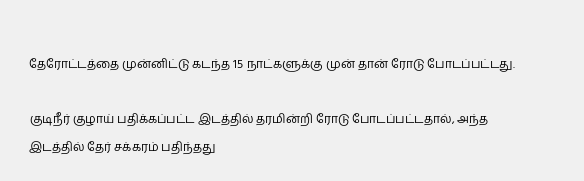தேரோட்டத்தை முன்னிட்டு கடந்த 15 நாட்களுக்கு முன் தான் ரோடு போடப்பட்டது.

குடிநீர் குழாய் பதிக்கப்பட்ட இடத்தில் தரமின்றி ரோடு போடப்பட்டதால், அந்த இடத்தில் தேர் சக்கரம் பதிந்தது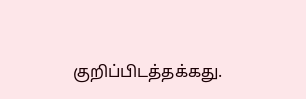குறிப்பிடத்தக்கது.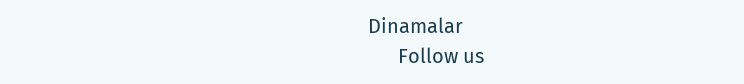Dinamalar
      Follow us